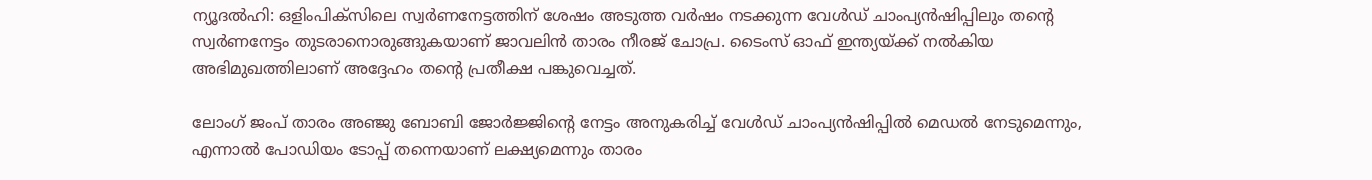ന്യൂദല്‍ഹി: ഒളിംപിക്സിലെ സ്വര്‍ണനേട്ടത്തിന് ശേഷം അടുത്ത വര്‍ഷം നടക്കുന്ന വേള്‍ഡ് ചാംപ്യന്‍ഷിപ്പിലും തന്റെ സ്വര്‍ണനേട്ടം തുടരാനൊരുങ്ങുകയാണ് ജാവലിന്‍ താരം നീരജ് ചോപ്ര. ടൈംസ് ഓഫ് ഇന്ത്യയ്ക്ക് നല്‍കിയ അഭിമുഖത്തിലാണ് അദ്ദേഹം തന്റെ പ്രതീക്ഷ പങ്കുവെച്ചത്.

ലോംഗ് ജംപ് താരം അഞ്ജു ബോബി ജോര്‍ജ്ജിന്റെ നേട്ടം അനുകരിച്ച് വേള്‍ഡ് ചാംപ്യന്‍ഷിപ്പില്‍ മെഡല്‍ നേടുമെന്നും, എന്നാല്‍ പോഡിയം ടോപ്പ് തന്നെയാണ് ലക്ഷ്യമെന്നും താരം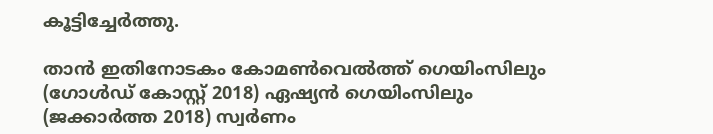കൂട്ടിച്ചേര്‍ത്തു.

താന്‍ ഇതിനോടകം കോമണ്‍വെല്‍ത്ത് ഗെയിംസിലും (ഗോള്‍ഡ് കോസ്റ്റ് 2018) ഏഷ്യന്‍ ഗെയിംസിലും (ജക്കാര്‍ത്ത 2018) സ്വര്‍ണം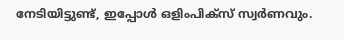നേടിയിട്ടുണ്ട്, ഇപ്പോള്‍ ഒളിംപിക്സ് സ്വര്‍ണവും.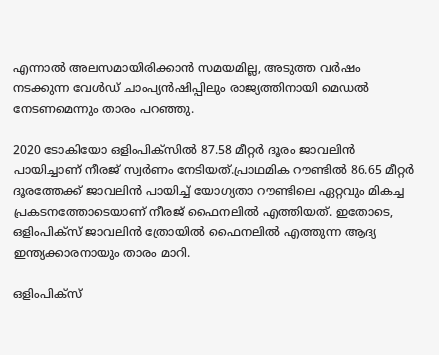എന്നാല്‍ അലസമായിരിക്കാന്‍ സമയമില്ല, അടുത്ത വര്‍ഷം നടക്കുന്ന വേള്‍ഡ് ചാംപ്യന്‍ഷിപ്പിലും രാജ്യത്തിനായി മെഡല്‍ നേടണമെന്നും താരം പറഞ്ഞു.

2020 ടോകിയോ ഒളിംപിക്സില്‍ 87.58 മീറ്റര്‍ ദൂരം ജാവലിന്‍ പായിച്ചാണ് നീരജ് സ്വര്‍ണം നേടിയത്.പ്രാഥമിക റൗണ്ടില്‍ 86.65 മീറ്റര്‍ ദൂരത്തേക്ക് ജാവലിന്‍ പായിച്ച് യോഗ്യതാ റൗണ്ടിലെ ഏറ്റവും മികച്ച പ്രകടനത്തോടെയാണ് നീരജ് ഫൈനലില്‍ എത്തിയത്. ഇതോടെ, ഒളിംപിക്സ് ജാവലിന്‍ ത്രോയില്‍ ഫൈനലില്‍ എത്തുന്ന ആദ്യ ഇന്ത്യക്കാരനായും താരം മാറി.

ഒളിംപിക്സ്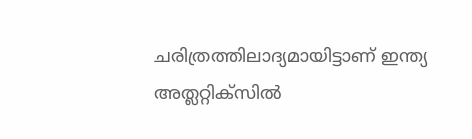ചരിത്രത്തിലാദ്യമായിട്ടാണ് ഇന്ത്യ അത്ലറ്റിക്സില്‍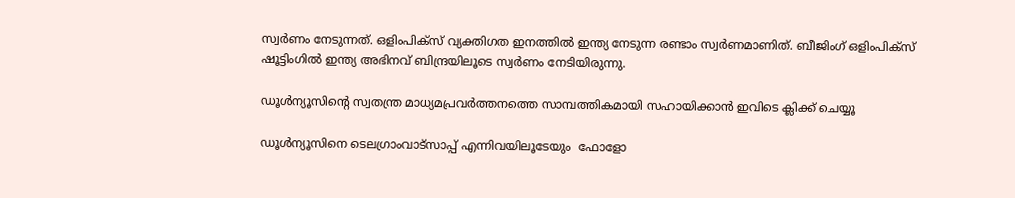സ്വര്‍ണം നേടുന്നത്. ഒളിംപിക്സ് വ്യക്തിഗത ഇനത്തില്‍ ഇന്ത്യ നേടുന്ന രണ്ടാം സ്വര്‍ണമാണിത്. ബീജിംഗ് ഒളിംപിക്സ് ഷൂട്ടിംഗില്‍ ഇന്ത്യ അഭിനവ് ബിന്ദ്രയിലൂടെ സ്വര്‍ണം നേടിയിരുന്നു.

ഡൂള്‍ന്യൂസിന്റെ സ്വതന്ത്ര മാധ്യമപ്രവര്‍ത്തനത്തെ സാമ്പത്തികമായി സഹായിക്കാന്‍ ഇവിടെ ക്ലിക്ക് ചെയ്യൂ

ഡൂള്‍ന്യൂസിനെ ടെലഗ്രാംവാട്‌സാപ്പ് എന്നിവയിലൂടേയും  ഫോളോ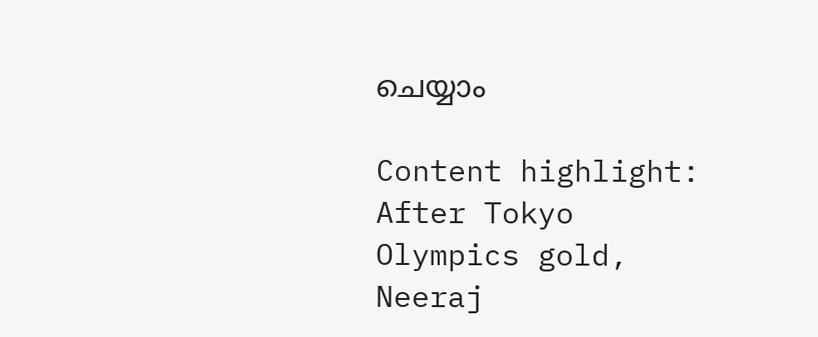ചെയ്യാം

Content highlight:  After Tokyo Olympics gold, Neeraj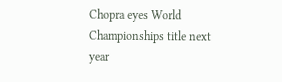Chopra eyes World Championships title next year